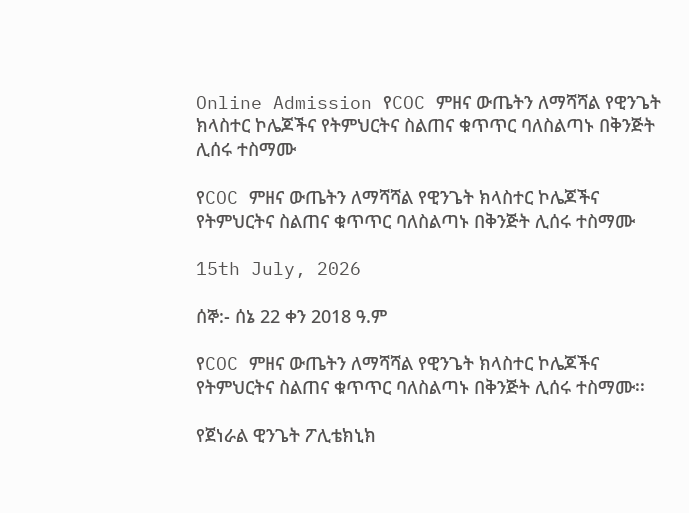Online Admission የCOC ምዘና ውጤትን ለማሻሻል የዊንጌት ክላስተር ኮሌጆችና የትምህርትና ስልጠና ቁጥጥር ባለስልጣኑ በቅንጅት ሊሰሩ ተስማሙ

የCOC ምዘና ውጤትን ለማሻሻል የዊንጌት ክላስተር ኮሌጆችና የትምህርትና ስልጠና ቁጥጥር ባለስልጣኑ በቅንጅት ሊሰሩ ተስማሙ

15th July, 2026

ሰኞ:- ሰኔ 22 ቀን 2018 ዓ.ም

የCOC ምዘና ውጤትን ለማሻሻል የዊንጌት ክላስተር ኮሌጆችና የትምህርትና ስልጠና ቁጥጥር ባለስልጣኑ በቅንጅት ሊሰሩ ተስማሙ፡፡

የጀነራል ዊንጌት ፖሊቴክኒክ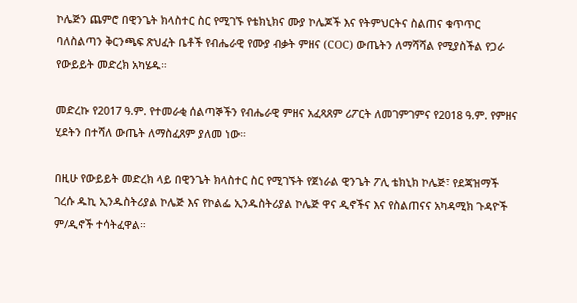ኮሌጅን ጨምሮ በዊንጌት ክላስተር ስር የሚገኙ የቴክኒክና ሙያ ኮሌጆች እና የትምህርትና ስልጠና ቁጥጥር ባለስልጣን ቅርንጫፍ ጽህፈት ቤቶች የብሔራዊ የሙያ ብቃት ምዘና (COC) ውጤትን ለማሻሻል የሚያስችል የጋራ የውይይት መድረክ አካሄዱ።

መድረኩ የ2017 ዓ.ም. የተመራቂ ሰልጣኞችን የብሔራዊ ምዘና አፈጻጸም ሪፖርት ለመገምገምና የ2018 ዓ.ም. የምዘና ሂደትን በተሻለ ውጤት ለማስፈጸም ያለመ ነው።

በዚሁ የውይይት መድረክ ላይ በዊንጌት ክላስተር ስር የሚገኙት የጀነራል ዊንጌት ፖሊ ቴክኒክ ኮሌጅ፣ የደጃዝማች ገረሱ ዱኪ ኢንዱስትሪያል ኮሌጅ እና የኮልፌ ኢንዱስትሪያል ኮሌጅ ዋና ዲኖችና እና የስልጠናና አካዳሚክ ጉዳዮች ም/ዲኖች ተሳትፈዋል።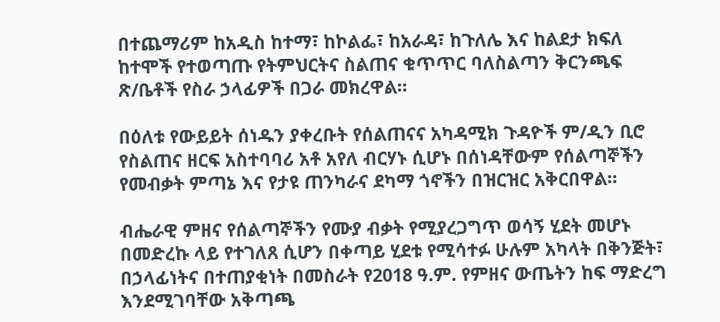በተጨማሪም ከአዲስ ከተማ፣ ከኮልፌ፣ ከአራዳ፣ ከጉለሌ እና ከልደታ ክፍለ ከተሞች የተወጣጡ የትምህርትና ስልጠና ቁጥጥር ባለስልጣን ቅርንጫፍ ጽ/ቤቶች የስራ ኃላፊዎች በጋራ መክረዋል።

በዕለቱ የውይይት ሰነዱን ያቀረቡት የሰልጠናና አካዳሚክ ጉዳዮች ም/ዲን ቢሮ የስልጠና ዘርፍ አስተባባሪ አቶ አየለ ብርሃኑ ሲሆኑ በሰነዳቸውም የሰልጣኞችን የመብቃት ምጣኔ እና የታዩ ጠንካራና ደካማ ጎኖችን በዝርዝር አቅርበዋል።

ብሔራዊ ምዘና የሰልጣኞችን የሙያ ብቃት የሚያረጋግጥ ወሳኝ ሂደት መሆኑ በመድረኩ ላይ የተገለጸ ሲሆን በቀጣይ ሂደቱ የሚሳተፉ ሁሉም አካላት በቅንጅት፣ በኃላፊነትና በተጠያቂነት በመስራት የ2018 ዓ.ም. የምዘና ውጤትን ከፍ ማድረግ እንደሚገባቸው አቅጣጫ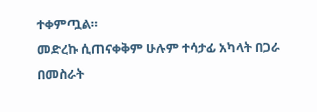ተቀምጧል።
መድረኩ ሲጠናቀቅም ሁሉም ተሳታፊ አካላት በጋራ በመስራት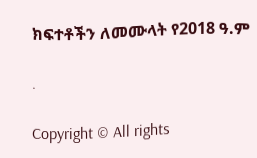ክፍተቶችን ለመሙላት የ2018 ዓ.ም

.

Copyright © All rights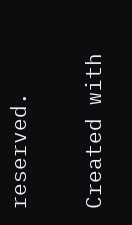reserved.

Created with